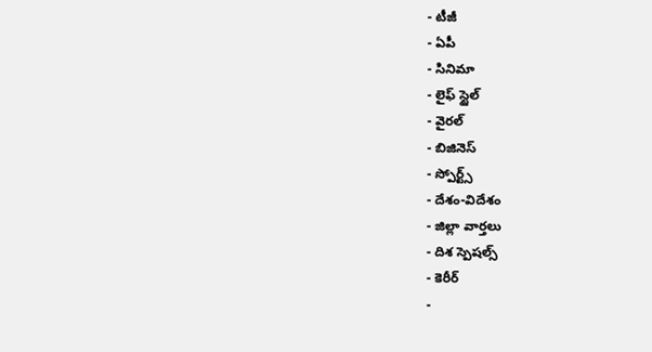- టీజీ
- ఏపీ
- సినిమా
- లైఫ్ స్టైల్
- వైరల్
- బిజినెస్
- స్పోర్ట్స్
- దేశం-విదేశం
- జిల్లా వార్తలు
- దిశ స్పెషల్స్
- కెరీర్
-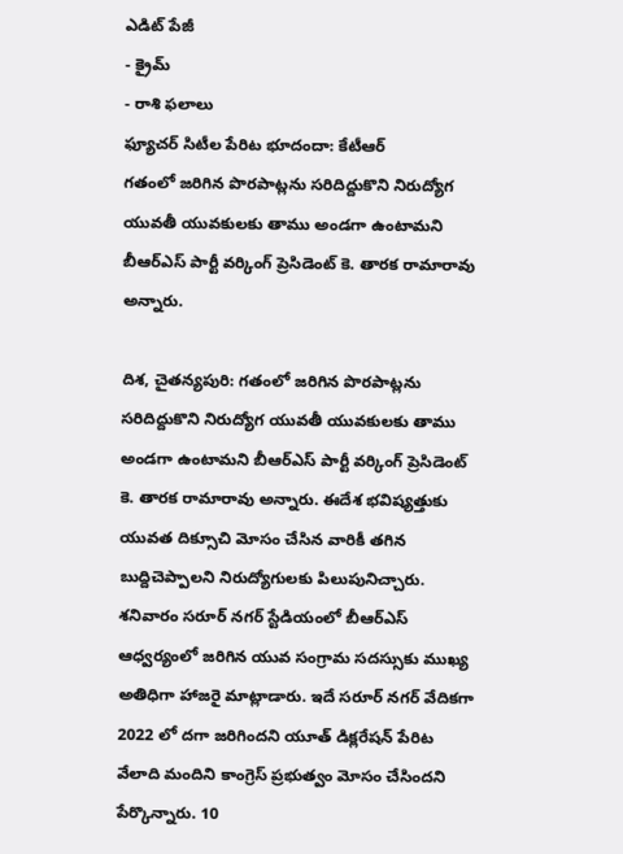ఎడిట్ పేజీ
- క్రైమ్
- రాశి ఫలాలు
ఫ్యూచర్ సిటీల పేరిట భూదందా: కేటీఆర్
గతంలో జరిగిన పొరపాట్లను సరిదిద్దుకొని నిరుద్యోగ యువతీ యువకులకు తాము అండగా ఉంటామని బీఆర్ఎస్ పార్టీ వర్కింగ్ ప్రెసిడెంట్ కె. తారక రామారావు అన్నారు.

దిశ, చైతన్యపురి: గతంలో జరిగిన పొరపాట్లను సరిదిద్దుకొని నిరుద్యోగ యువతీ యువకులకు తాము అండగా ఉంటామని బీఆర్ఎస్ పార్టీ వర్కింగ్ ప్రెసిడెంట్ కె. తారక రామారావు అన్నారు. ఈదేశ భవిష్యత్తుకు యువత దిక్సూచి మోసం చేసిన వారికీ తగిన బుద్దిచెప్పాలని నిరుద్యోగులకు పిలుపునిచ్చారు. శనివారం సరూర్ నగర్ స్టేడియంలో బీఆర్ఎస్ ఆధ్వర్యంలో జరిగిన యువ సంగ్రామ సదస్సుకు ముఖ్య అతిధిగా హాజరై మాట్లాడారు. ఇదే సరూర్ నగర్ వేదికగా 2022 లో దగా జరిగిందని యూత్ డిక్లరేషన్ పేరిట వేలాది మందిని కాంగ్రెస్ ప్రభుత్వం మోసం చేసిందని పేర్కొన్నారు. 10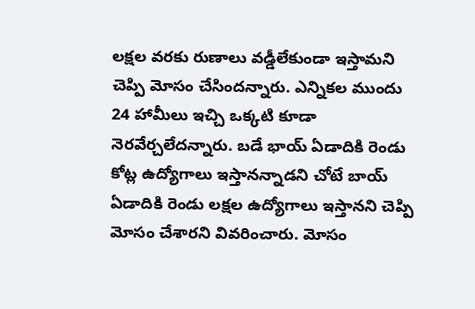లక్షల వరకు రుణాలు వడ్డీలేకుండా ఇస్తామని చెప్పి మోసం చేసిందన్నారు. ఎన్నికల ముందు 24 హామీలు ఇచ్చి ఒక్కటి కూడా నెరవేర్చలేదన్నారు. బడే భాయ్ ఏడాదికి రెండు కోట్ల ఉద్యోగాలు ఇస్తానన్నాడని చోటే బాయ్ ఏడాదికి రెండు లక్షల ఉద్యోగాలు ఇస్తానని చెప్పి మోసం చేశారని వివరించారు. మోసం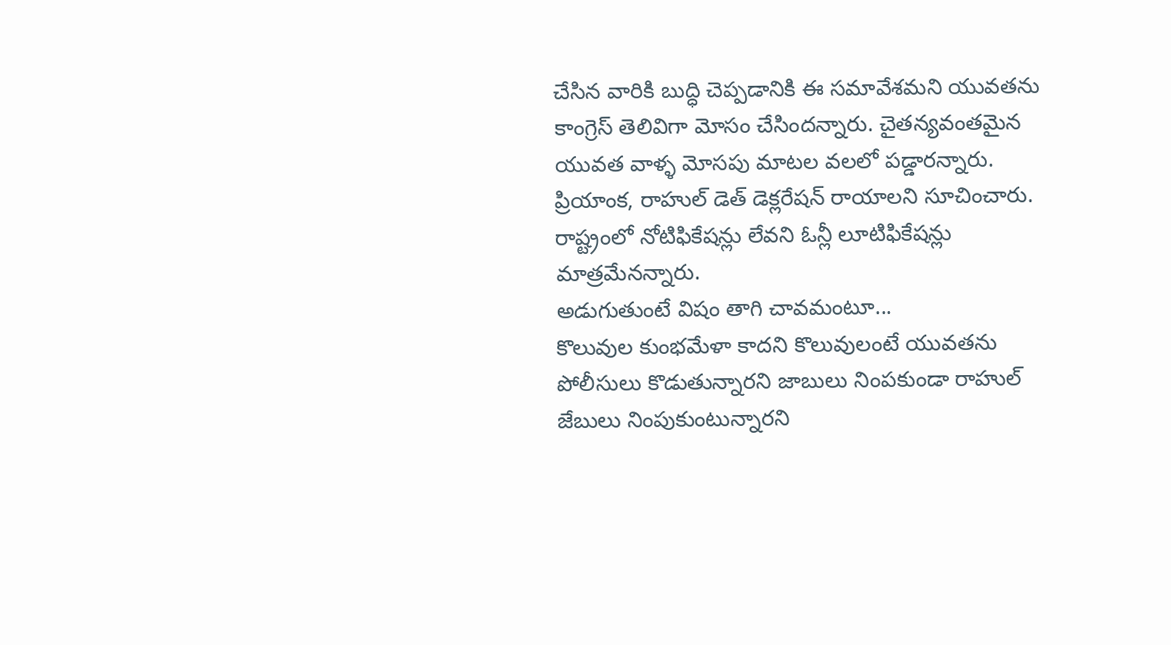చేసిన వారికి బుద్ధి చెప్పడానికి ఈ సమావేశమని యువతను కాంగ్రెస్ తెలివిగా మోసం చేసిందన్నారు. చైతన్యవంతమైన యువత వాళ్ళ మోసపు మాటల వలలో పడ్డారన్నారు. ప్రియాంక, రాహుల్ డెత్ డెక్లరేషన్ రాయాలని సూచించారు. రాష్ట్రంలో నోటిఫికేషన్లు లేవని ఓన్లీ లూటిఫికేషన్లు మాత్రమేనన్నారు.
అడుగుతుంటే విషం తాగి చావమంటూ...
కొలువుల కుంభమేళా కాదని కొలువులంటే యువతను పోలీసులు కొడుతున్నారని జాబులు నింపకుండా రాహుల్ జేబులు నింపుకుంటున్నారని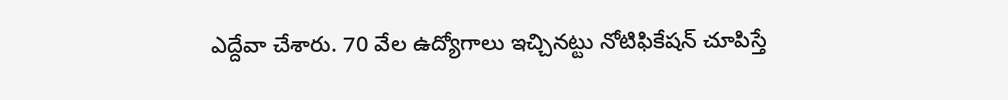ఎద్దేవా చేశారు. 70 వేల ఉద్యోగాలు ఇచ్చినట్టు నోటిఫికేషన్ చూపిస్తే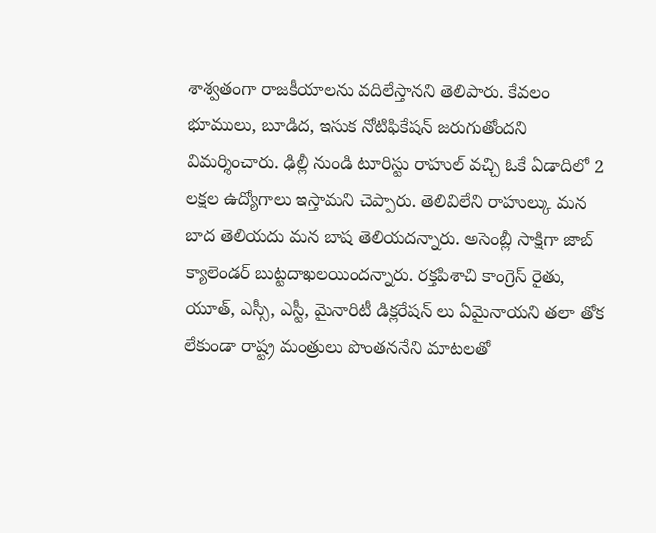శాశ్వతంగా రాజకీయాలను వదిలేస్తానని తెలిపారు. కేవలం భూములు, బూడిద, ఇసుక నోటిఫికేషన్ జరుగుతోందని విమర్శించారు. ఢిల్లీ నుండి టూరిస్టు రాహుల్ వచ్చి ఓకే ఏడాదిలో 2 లక్షల ఉద్యోగాలు ఇస్తామని చెప్పారు. తెలివిలేని రాహుల్కు మన బాద తెలియదు మన బాష తెలియదన్నారు. అసెంబ్లీ సాక్షిగా జాబ్ క్యాలెండర్ బుట్టదాఖలయిందన్నారు. రక్తపిశాచి కాంగ్రెస్ రైతు, యూత్, ఎస్సీ, ఎస్టీ, మైనారిటీ డిక్లరేషన్ లు ఏమైనాయని తలా తోక లేకుండా రాష్ట్ర మంత్రులు పొంతననేని మాటలతో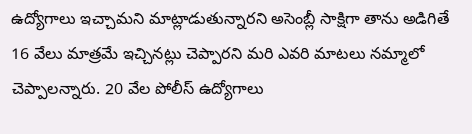ఉద్యోగాలు ఇచ్చామని మాట్లాడుతున్నారని అసెంబ్లీ సాక్షిగా తాను అడిగితే 16 వేలు మాత్రమే ఇచ్చినట్లు చెప్పారని మరి ఎవరి మాటలు నమ్మాలో చెప్పాలన్నారు. 20 వేల పోలీస్ ఉద్యోగాలు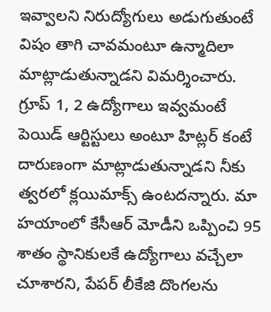ఇవ్వాలని నిరుద్యోగులు అడుగుతుంటే విషం తాగి చావమంటూ ఉన్మాదిలా మాట్లాడుతున్నాడని విమర్శించారు. గ్రూప్ 1, 2 ఉద్యోగాలు ఇవ్వమంటే పెయిడ్ ఆర్టిస్టులు అంటూ హిట్లర్ కంటే దారుణంగా మాట్లాడుతున్నాడని నీకు త్వరలో క్లయిమాక్స్ ఉంటదన్నారు. మా హయాంలో కేసీఆర్ మోడీని ఒప్పించి 95 శాతం స్థానికులకే ఉద్యోగాలు వచ్చేలా చూశారని, పేపర్ లీకేజి దొంగలను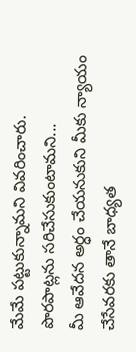మేమే పట్టుకున్నామని వివరించారు.
పొరపాట్లను సరిచేసుకుంటామని...
మీ ఆవేదన అర్ధం చేయనుకుని మీకు న్యాయం చేసేవరకు తానే బాధ్యత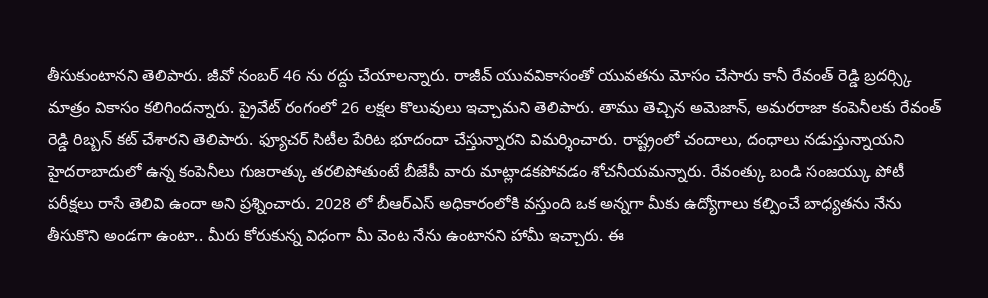తీసుకుంటానని తెలిపారు. జీవో నంబర్ 46 ను రద్దు చేయాలన్నారు. రాజీవ్ యువవికాసంతో యువతను మోసం చేసారు కానీ రేవంత్ రెడ్డి బ్రదర్స్కి మాత్రం వికాసం కలిగిందన్నారు. ప్రైవేట్ రంగంలో 26 లక్షల కొలువులు ఇచ్చామని తెలిపారు. తాము తెచ్చిన అమెజాన్, అమరరాజా కంపెనీలకు రేవంత్ రెడ్డి రిబ్బన్ కట్ చేశారని తెలిపారు. ఫ్యూచర్ సిటీల పేరిట భూదందా చేస్తున్నారని విమర్శించారు. రాష్ట్రంలో చందాలు, దంధాలు నడుస్తున్నాయని హైదరాబాదులో ఉన్న కంపెనీలు గుజరాత్కు తరలిపోతుంటే బీజేపీ వారు మాట్లాడకపోవడం శోచనీయమన్నారు. రేవంత్కు బండి సంజయ్కు పోటీ పరీక్షలు రాసే తెలివి ఉందా అని ప్రశ్నించారు. 2028 లో బీఆర్ఎస్ అధికారంలోకి వస్తుంది ఒక అన్నగా మీకు ఉద్యోగాలు కల్పించే బాధ్యతను నేను తీసుకొని అండగా ఉంటా.. మీరు కోరుకున్న విధంగా మీ వెంట నేను ఉంటానని హామీ ఇచ్చారు. ఈ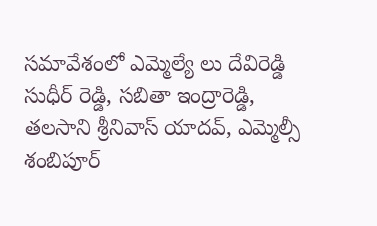సమావేశంలో ఎమ్మెల్యే లు దేవిరెడ్డి సుధీర్ రెడ్డి, సబితా ఇంద్రారెడ్డి, తలసాని శ్రీనివాస్ యాదవ్, ఎమ్మెల్సీ శంబిపూర్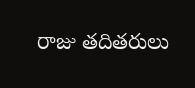రాజు తదితరులు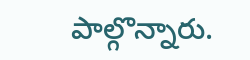పాల్గొన్నారు.